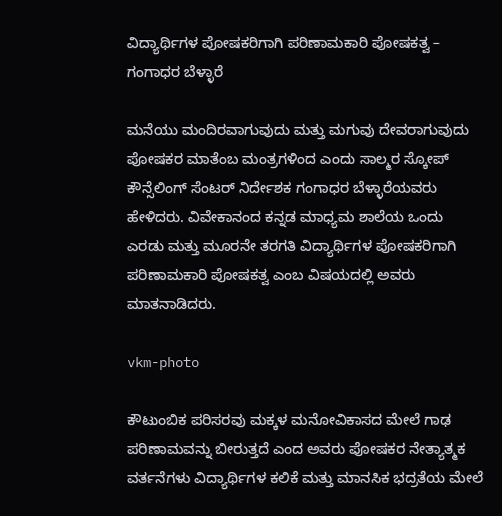ವಿದ್ಯಾರ್ಥಿಗಳ ಪೋಷಕರಿಗಾಗಿ ಪರಿಣಾಮಕಾರಿ ಪೋಷಕತ್ವ – ಗಂಗಾಧರ ಬೆಳ್ಳಾರೆ

ಮನೆಯು ಮಂದಿರವಾಗುವುದು ಮತ್ತು ಮಗುವು ದೇವರಾಗುವುದು ಪೋಷಕರ ಮಾತೆಂಬ ಮಂತ್ರಗಳಿಂದ ಎಂದು ಸಾಲ್ಮರ ಸ್ಕೋಪ್ ಕೌನ್ಸೆಲಿಂಗ್ ಸೆಂಟರ್ ನಿರ್ದೇಶಕ ಗಂಗಾಧರ ಬೆಳ್ಳಾರೆಯವರು ಹೇಳಿದರು. ವಿವೇಕಾನಂದ ಕನ್ನಡ ಮಾಧ್ಯಮ ಶಾಲೆಯ ಒಂದು ಎರಡು ಮತ್ತು ಮೂರನೇ ತರಗತಿ ವಿದ್ಯಾರ್ಥಿಗಳ ಪೋಷಕರಿಗಾಗಿ ಪರಿಣಾಮಕಾರಿ ಪೋಷಕತ್ವ ಎಂಬ ವಿಷಯದಲ್ಲಿ ಅವರು ಮಾತನಾಡಿದರು.

vkm-photo

ಕೌಟುಂಬಿಕ ಪರಿಸರವು ಮಕ್ಕಳ ಮನೋವಿಕಾಸದ ಮೇಲೆ ಗಾಢ ಪರಿಣಾಮವನ್ನು ಬೀರುತ್ತದೆ ಎಂದ ಅವರು ಪೋಷಕರ ನೇತ್ಯಾತ್ಮಕ ವರ್ತನೆಗಳು ವಿದ್ಯಾರ್ಥಿಗಳ ಕಲಿಕೆ ಮತ್ತು ಮಾನಸಿಕ ಭದ್ರತೆಯ ಮೇಲೆ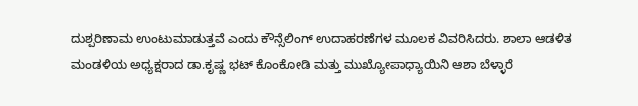ದುಶ್ಪರಿಣಾಮ ಉಂಟುಮಾಡುತ್ತವೆ ಎಂದು ಕೌನ್ಸೆಲಿಂಗ್ ಉದಾಹರಣೆಗಳ ಮೂಲಕ ವಿವರಿಸಿದರು. ಶಾಲಾ ಆಡಳಿತ ಮಂಡಳಿಯ ಅಧ್ಯಕ್ಷರಾದ ಡಾ.ಕೃಷ್ಣ ಭಟ್ ಕೊಂಕೋಡಿ ಮತ್ತು ಮುಖ್ಯೋಪಾಧ್ಯಾಯಿನಿ ಆಶಾ ಬೆಳ್ಳಾರೆ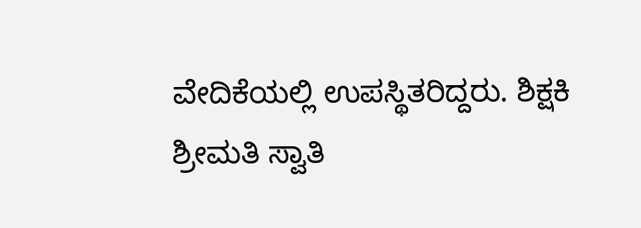ವೇದಿಕೆಯಲ್ಲಿ ಉಪಸ್ಥಿತರಿದ್ದರು. ಶಿಕ್ಷಕಿ ಶ್ರೀಮತಿ ಸ್ವಾತಿ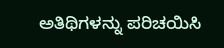ಅತಿಥಿಗಳನ್ನು ಪರಿಚಯಿಸಿ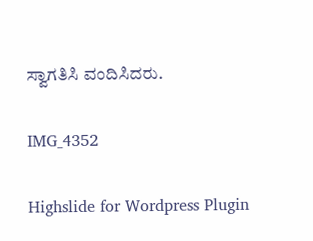ಸ್ವಾಗತಿಸಿ ವಂದಿಸಿದರು.

IMG_4352

Highslide for Wordpress Plugin